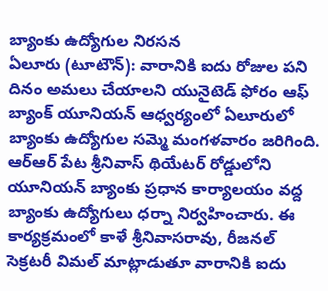బ్యాంకు ఉద్యోగుల నిరసన
ఏలూరు (టూటౌన్): వారానికి ఐదు రోజుల పని దినం అమలు చేయాలని యునైటెడ్ ఫోరం ఆఫ్ బ్యాంక్ యూనియన్ ఆధ్వర్యంలో ఏలూరులో బ్యాంకు ఉద్యోగుల సమ్మె మంగళవారం జరిగింది. ఆర్ఆర్ పేట శ్రీనివాస్ థియేటర్ రోడ్డులోని యూనియన్ బ్యాంకు ప్రధాన కార్యాలయం వద్ద బ్యాంకు ఉద్యోగులు ధర్నా నిర్వహించారు. ఈ కార్యక్రమంలో కాళే శ్రీనివాసరావు, రీజనల్ సెక్రటరీ విమల్ మాట్లాడుతూ వారానికి ఐదు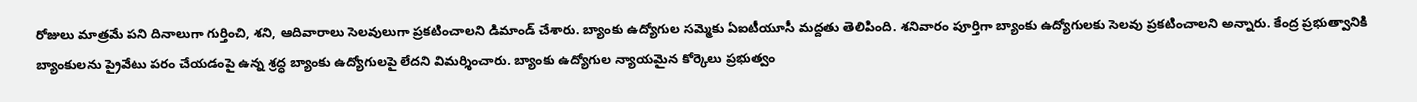రోజులు మాత్రమే పని దినాలుగా గుర్తించి, శని, ఆదివారాలు సెలవులుగా ప్రకటించాలని డిమాండ్ చేశారు. బ్యాంకు ఉద్యోగుల సమ్మెకు ఏఐటీయూసీ మద్దతు తెలిపింది. శనివారం పూర్తిగా బ్యాంకు ఉద్యోగులకు సెలవు ప్రకటించాలని అన్నారు. కేంద్ర ప్రభుత్వానికి బ్యాంకులను ప్రైవేటు పరం చేయడంపై ఉన్న శ్రద్ధ బ్యాంకు ఉద్యోగులపై లేదని విమర్శించారు. బ్యాంకు ఉద్యోగుల న్యాయమైన కోర్కెలు ప్రభుత్వం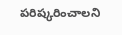పరిష్కరించాలని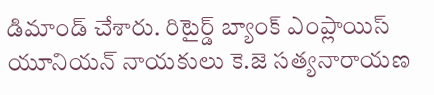డిమాండ్ చేశారు. రిటైర్డ్ బ్యాంక్ ఎంప్లాయిస్ యూనియన్ నాయకులు కె.జె సత్యనారాయణ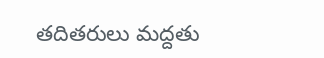తదితరులు మద్దతు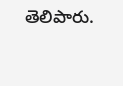తెలిపారు.